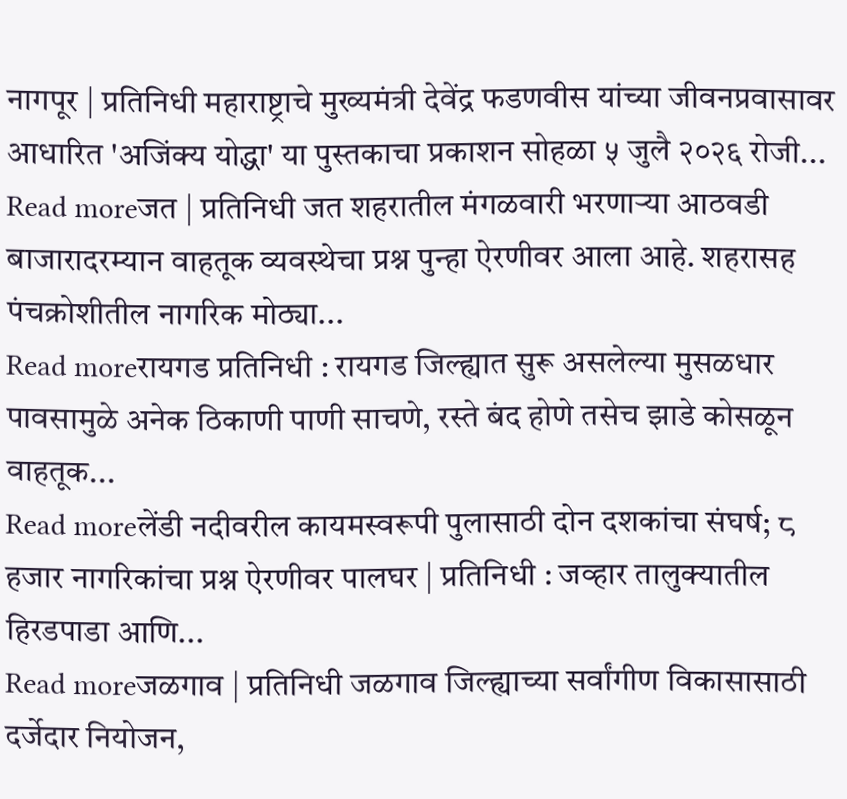नागपूर | प्रतिनिधी महाराष्ट्राचे मुख्यमंत्री देवेंद्र फडणवीस यांच्या जीवनप्रवासावर आधारित 'अजिंक्य योद्धा' या पुस्तकाचा प्रकाशन सोहळा ५ जुलै २०२६ रोजी...
Read moreजत | प्रतिनिधी जत शहरातील मंगळवारी भरणाऱ्या आठवडी बाजारादरम्यान वाहतूक व्यवस्थेचा प्रश्न पुन्हा ऐरणीवर आला आहे. शहरासह पंचक्रोशीतील नागरिक मोठ्या...
Read moreरायगड प्रतिनिधी : रायगड जिल्ह्यात सुरू असलेल्या मुसळधार पावसामुळे अनेक ठिकाणी पाणी साचणे, रस्ते बंद होणे तसेच झाडे कोसळून वाहतूक...
Read moreलेंडी नदीवरील कायमस्वरूपी पुलासाठी दोन दशकांचा संघर्ष; ८ हजार नागरिकांचा प्रश्न ऐरणीवर पालघर | प्रतिनिधी : जव्हार तालुक्यातील हिरडपाडा आणि...
Read moreजळगाव | प्रतिनिधी जळगाव जिल्ह्याच्या सर्वांगीण विकासासाठी दर्जेदार नियोजन,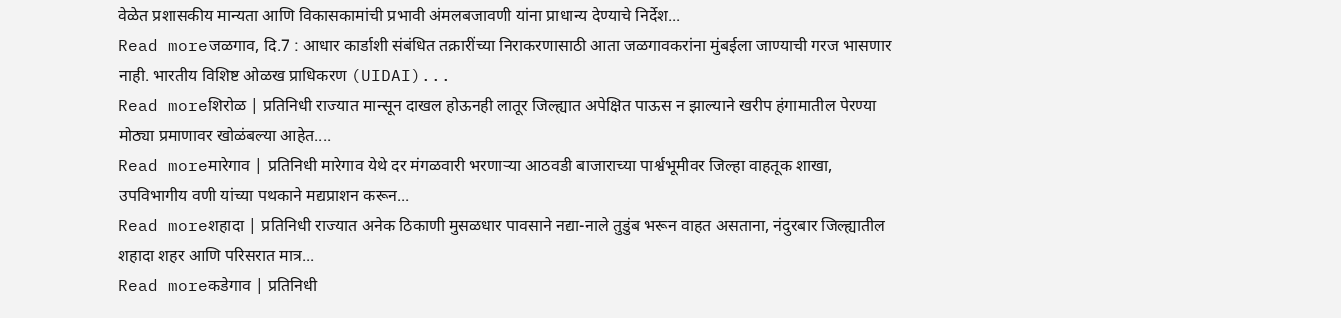वेळेत प्रशासकीय मान्यता आणि विकासकामांची प्रभावी अंमलबजावणी यांना प्राधान्य देण्याचे निर्देश...
Read moreजळगाव, दि.7 : आधार कार्डाशी संबंधित तक्रारींच्या निराकरणासाठी आता जळगावकरांना मुंबईला जाण्याची गरज भासणार नाही. भारतीय विशिष्ट ओळख प्राधिकरण (UIDAI)...
Read moreशिरोळ | प्रतिनिधी राज्यात मान्सून दाखल होऊनही लातूर जिल्ह्यात अपेक्षित पाऊस न झाल्याने खरीप हंगामातील पेरण्या मोठ्या प्रमाणावर खोळंबल्या आहेत....
Read moreमारेगाव | प्रतिनिधी मारेगाव येथे दर मंगळवारी भरणाऱ्या आठवडी बाजाराच्या पार्श्वभूमीवर जिल्हा वाहतूक शाखा, उपविभागीय वणी यांच्या पथकाने मद्यप्राशन करून...
Read moreशहादा | प्रतिनिधी राज्यात अनेक ठिकाणी मुसळधार पावसाने नद्या-नाले तुडुंब भरून वाहत असताना, नंदुरबार जिल्ह्यातील शहादा शहर आणि परिसरात मात्र...
Read moreकडेगाव | प्रतिनिधी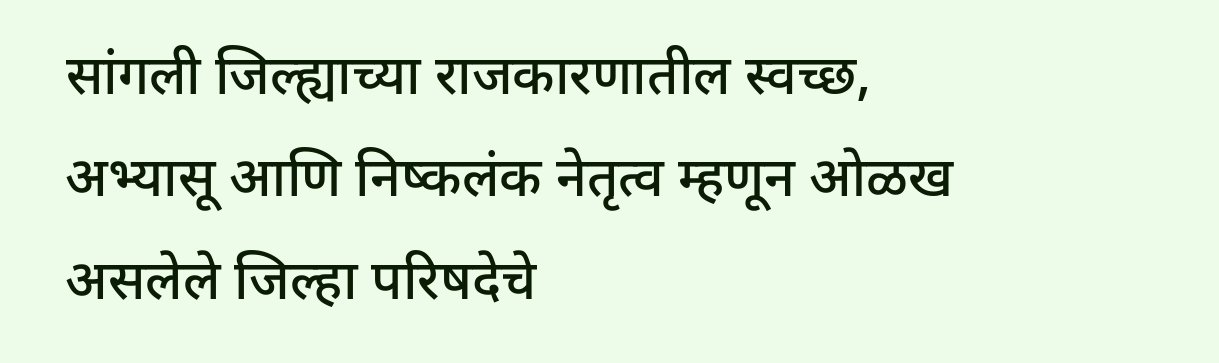सांगली जिल्ह्याच्या राजकारणातील स्वच्छ, अभ्यासू आणि निष्कलंक नेतृत्व म्हणून ओळख असलेले जिल्हा परिषदेचे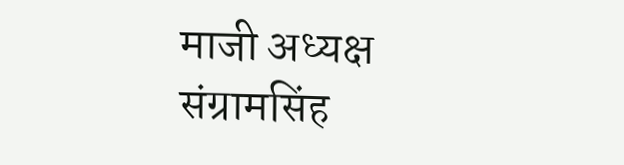माजी अध्यक्ष संग्रामसिंह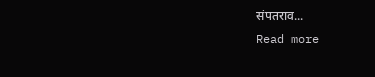संपतराव...
Read more